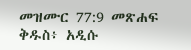መዝሙር 77:9 መጽሐፍ ቅዱስ፥ አዲሱ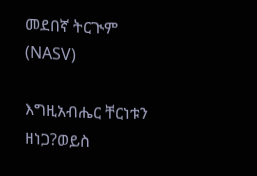መደበኛ ትርጒም (NASV)

እግዚአብሔር ቸርነቱን ዘነጋ?ወይስ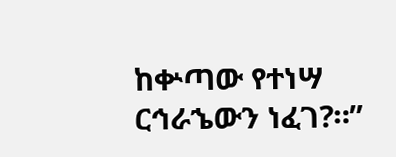ከቍጣው የተነሣ ርኅራኄውን ነፈገ?።”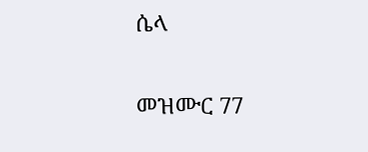ሴላ

መዝሙር 77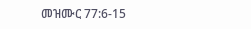መዝሙር 77:6-15